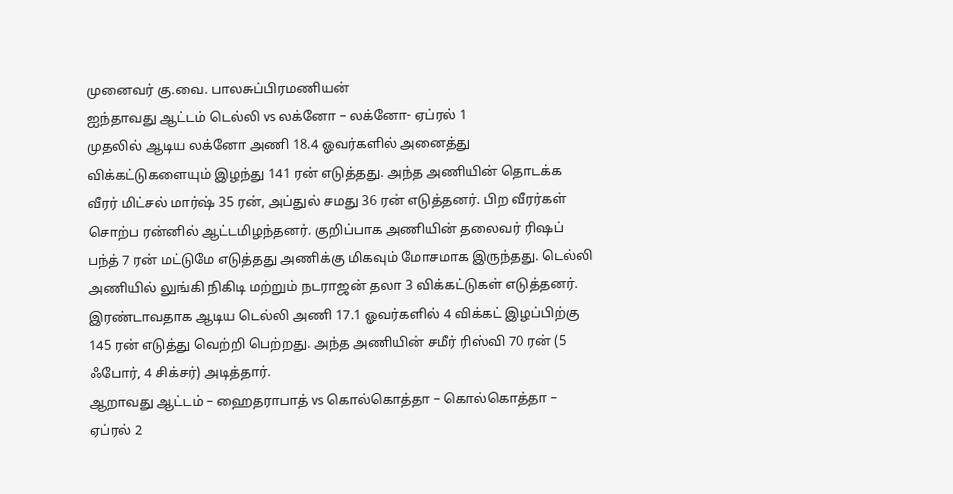முனைவர் கு.வை. பாலசுப்பிரமணியன்
ஐந்தாவது ஆட்டம் டெல்லி vs லக்னோ – லக்னோ- ஏப்ரல் 1
முதலில் ஆடிய லக்னோ அணி 18.4 ஓவர்களில் அனைத்து விக்கட்டுகளையும் இழந்து 141 ரன் எடுத்தது. அந்த அணியின் தொடக்க வீரர் மிட்சல் மார்ஷ் 35 ரன், அப்துல் சமது 36 ரன் எடுத்தனர். பிற வீரர்கள் சொற்ப ரன்னில் ஆட்டமிழந்தனர். குறிப்பாக அணியின் தலைவர் ரிஷப் பந்த் 7 ரன் மட்டுமே எடுத்தது அணிக்கு மிகவும் மோசமாக இருந்தது. டெல்லி அணியில் லுங்கி நிகிடி மற்றும் நடராஜன் தலா 3 விக்கட்டுகள் எடுத்தனர். இரண்டாவதாக ஆடிய டெல்லி அணி 17.1 ஓவர்களில் 4 விக்கட் இழப்பிற்கு 145 ரன் எடுத்து வெற்றி பெற்றது. அந்த அணியின் சமீர் ரிஸ்வி 70 ரன் (5 ஃபோர், 4 சிக்சர்) அடித்தார்.
ஆறாவது ஆட்டம் – ஹைதராபாத் vs கொல்கொத்தா – கொல்கொத்தா – ஏப்ரல் 2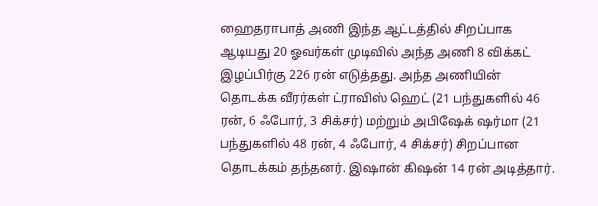ஹைதராபாத் அணி இந்த ஆட்டத்தில் சிறப்பாக ஆடியது 20 ஓவர்கள் முடிவில் அந்த அணி 8 விக்கட் இழப்பிர்கு 226 ரன் எடுத்தது. அந்த அணியின் தொடக்க வீரர்கள் ட்ராவிஸ் ஹெட் (21 பந்துகளில் 46 ரன், 6 ஃபோர், 3 சிக்சர்) மற்றும் அபிஷேக் ஷர்மா (21 பந்துகளில் 48 ரன், 4 ஃபோர், 4 சிக்சர்) சிறப்பான தொடக்கம் தந்தனர். இஷான் கிஷன் 14 ரன் அடித்தார்.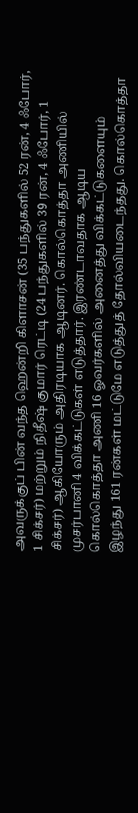அவருக்குப் பின் வந்த ஹென்றி கிளாசன் (35 பந்துகளில் 52 ரன், 4 ஃபோர், 1 சிக்சர்) மற்றும் நிதீஷ் குமார் ரெட்டி (24 பந்துகளில் 39 ரன், 4 ஃபோர், 1 சிக்சர்) ஆகியோரும் அதிரடியாக ஆடினர். கொல்கொத்தா அணியில் முசர்பானி 4 விக்கட்டுகள் எடுத்தார். இரண்டாவதாக ஆடிய கொல்கொத்தா அணி 16 ஓவர்களில் அனைத்து விக்கட்டுகளையும் இழந்து 161 ரன்கள் மட்டுமே எடுத்துத் தோல்வியடைந்தது. கொல்கொத்தா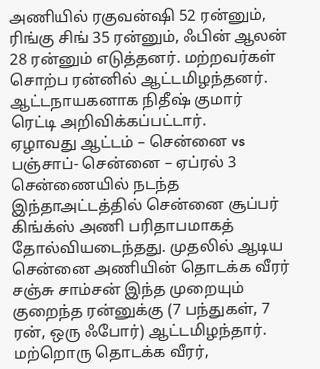அணியில் ரகுவன்ஷி 52 ரன்னும், ரிங்கு சிங் 35 ரன்னும், ஃபின் ஆலன் 28 ரன்னும் எடுத்தனர். மற்றவர்கள் சொற்ப ரன்னில் ஆட்டமிழந்தனர். ஆட்டநாயகனாக நிதீஷ் குமார் ரெட்டி அறிவிக்கப்பட்டார்.
ஏழாவது ஆட்டம் – சென்னை vs பஞ்சாப்- சென்னை – ஏப்ரல் 3
சென்ணையில் நடந்த இந்தாஅட்டத்தில் சென்னை சூப்பர் கிங்க்ஸ் அணி பரிதாபமாகத் தோல்வியடைந்தது. முதலில் ஆடிய சென்னை அணியின் தொடக்க வீரர் சஞ்சு சாம்சன் இந்த முறையும் குறைந்த ரன்னுக்கு (7 பந்துகள், 7 ரன், ஒரு ஃபோர்) ஆட்டமிழந்தார். மற்றொரு தொடக்க வீரர்,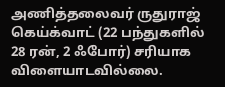அணித்தலைவர் ருதுராஜ் கெய்க்வாட் (22 பந்துகளில் 28 ரன், 2 ஃபோர்) சரியாக விளையாடவில்லை.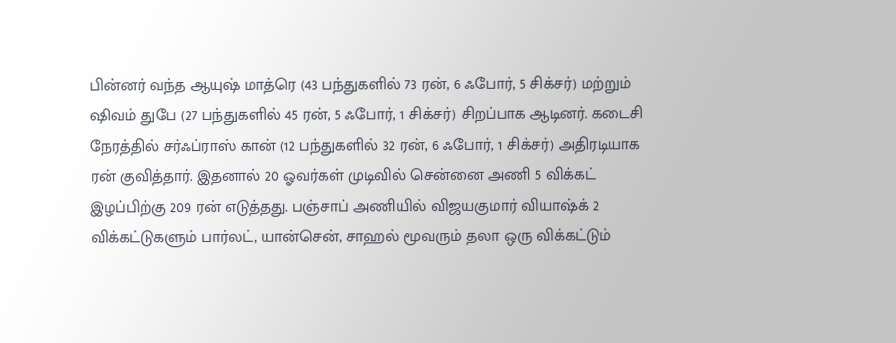பின்னர் வந்த ஆயுஷ் மாத்ரெ (43 பந்துகளில் 73 ரன், 6 ஃபோர், 5 சிக்சர்) மற்றும் ஷிவம் துபே (27 பந்துகளில் 45 ரன், 5 ஃபோர், 1 சிக்சர்) சிறப்பாக ஆடினர். கடைசி நேரத்தில் சர்ஃப்ராஸ் கான் (12 பந்துகளில் 32 ரன், 6 ஃபோர், 1 சிக்சர்) அதிரடியாக ரன் குவித்தார். இதனால் 20 ஓவர்கள் முடிவில் சென்னை அணி 5 விக்கட் இழப்பிற்கு 209 ரன் எடுத்தது. பஞ்சாப் அணியில் விஜயகுமார் வியாஷ்க் 2 விக்கட்டுகளும் பார்லட், யான்சென், சாஹல் மூவரும் தலா ஒரு விக்கட்டும்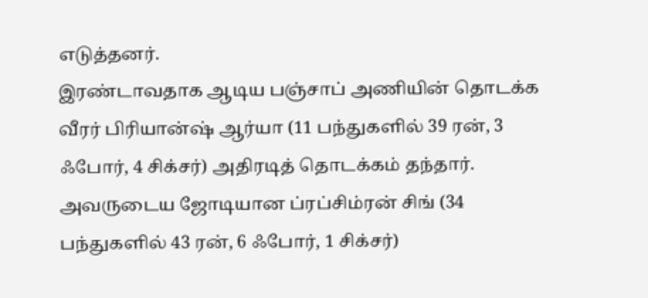எடுத்தனர்.
இரண்டாவதாக ஆடிய பஞ்சாப் அணியின் தொடக்க வீரர் பிரியான்ஷ் ஆர்யா (11 பந்துகளில் 39 ரன், 3 ஃபோர், 4 சிக்சர்) அதிரடித் தொடக்கம் தந்தார். அவருடைய ஜோடியான ப்ரப்சிம்ரன் சிங் (34 பந்துகளில் 43 ரன், 6 ஃபோர், 1 சிக்சர்)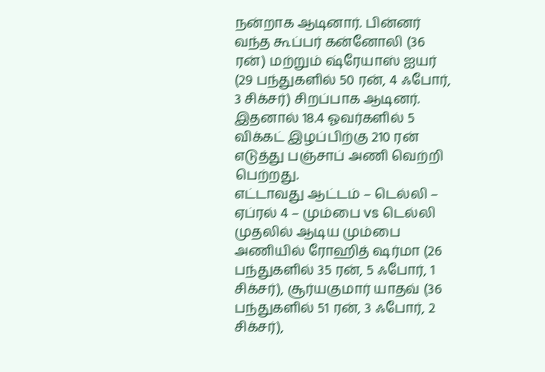நன்றாக ஆடினார். பின்னர் வந்த கூப்பர் கன்னோலி (36 ரன்) மற்றும் ஷ்ரேயாஸ் ஐயர் (29 பந்துகளில் 50 ரன், 4 ஃபோர், 3 சிக்சர்) சிறப்பாக ஆடினர். இதனால் 18.4 ஓவர்களில் 5 விக்கட் இழப்பிற்கு 210 ரன் எடுத்து பஞ்சாப் அணி வெற்றி பெற்றது.
எட்டாவது ஆட்டம் – டெல்லி – ஏப்ரல் 4 – மும்பை vs டெல்லி
முதலில் ஆடிய மும்பை அணியில் ரோஹித் ஷர்மா (26 பந்துகளில் 35 ரன், 5 ஃபோர், 1 சிக்சர்), சூர்யகுமார் யாதவ் (36 பந்துகளில் 51 ரன், 3 ஃபோர், 2 சிக்சர்),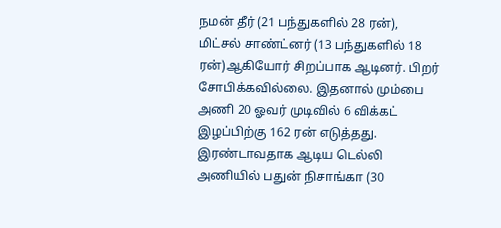நமன் தீர் (21 பந்துகளில் 28 ரன்), மிட்சல் சாண்ட்னர் (13 பந்துகளில் 18 ரன்)ஆகியோர் சிறப்பாக ஆடினர். பிறர் சோபிக்கவில்லை. இதனால் மும்பை அணி 20 ஓவர் முடிவில் 6 விக்கட் இழப்பிற்கு 162 ரன் எடுத்தது. இரண்டாவதாக ஆடிய டெல்லி அணியில் பதுன் நிசாங்கா (30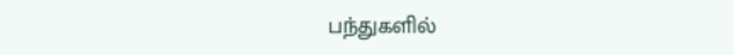பந்துகளில்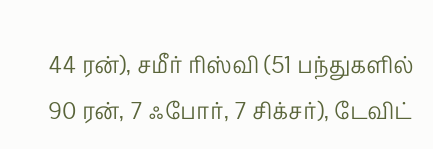44 ரன்), சமீர் ரிஸ்வி (51 பந்துகளில் 90 ரன், 7 ஃபோர், 7 சிக்சர்), டேவிட்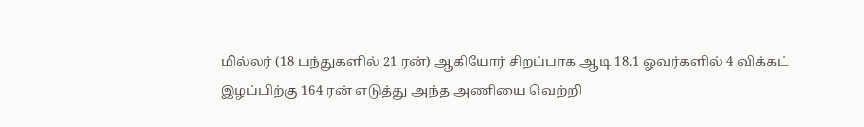மில்லர் (18 பந்துகளில் 21 ரன்) ஆகியோர் சிறப்பாக ஆடி 18.1 ஓவர்களில் 4 விக்கட் இழப்பிற்கு 164 ரன் எடுத்து அந்த அணியை வெற்றி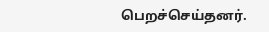பெறச்செய்தனர்.